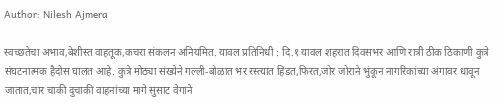Author: Nilesh Ajmera

स्वच्छतेचा अभाव,बेशीस्त वाहतूक,कचरा संकलन अनियमित. यावल प्रतिनिधी : दि.१ यावल शहरात दिवसभर आणि रात्री ठीक ठिकाणी कुत्रे संघटनात्मक हैदोस घालत आहे. कुत्रे मोठ्या संख्येने गल्ली-बोळात भर रस्त्यात हिंडत,फिरत,जोर जोराने भुंकून नागरिकांच्या अंगावर धावून जातात,चार चाकी दुचाकी वाहनांच्या मागे सुसाट वेगाने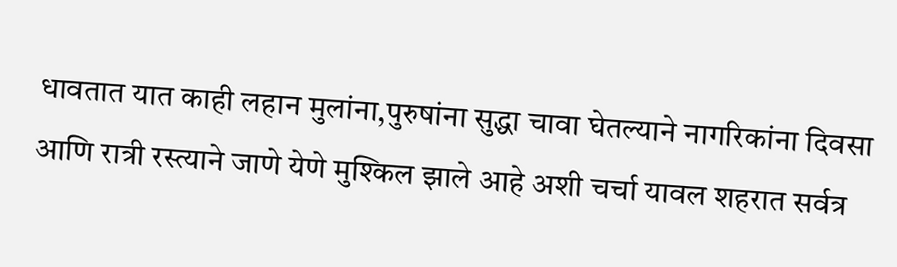धावतात यात काही लहान मुलांना,पुरुषांना सुद्धा चावा घेतल्याने नागरिकांना दिवसा आणि रात्री रस्त्याने जाणे येणे मुश्किल झाले आहे अशी चर्चा यावल शहरात सर्वत्र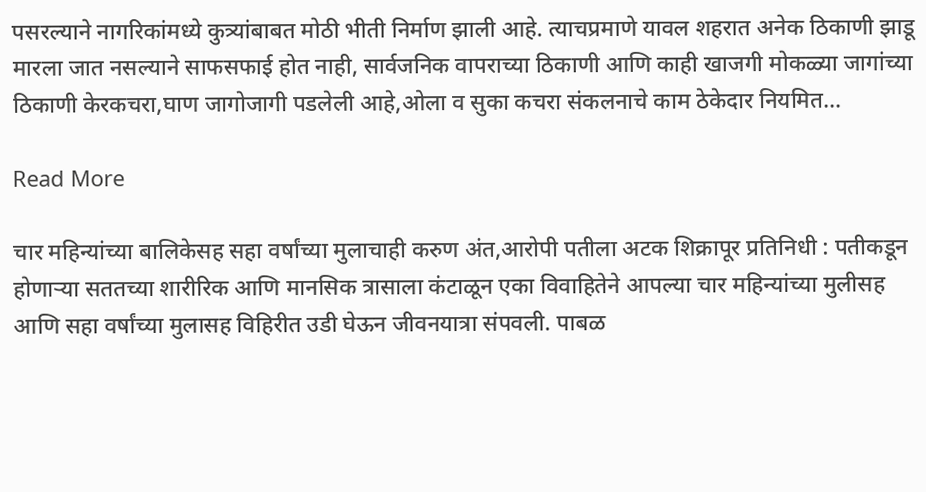पसरल्याने नागरिकांमध्ये कुत्र्यांबाबत मोठी भीती निर्माण झाली आहे. त्याचप्रमाणे यावल शहरात अनेक ठिकाणी झाडू मारला जात नसल्याने साफसफाई होत नाही, सार्वजनिक वापराच्या ठिकाणी आणि काही खाजगी मोकळ्या जागांच्या ठिकाणी केरकचरा,घाण जागोजागी पडलेली आहे,ओला व सुका कचरा संकलनाचे काम ठेकेदार नियमित…

Read More

चार महिन्यांच्या बालिकेसह सहा वर्षांच्या मुलाचाही करुण अंत,आरोपी पतीला अटक शिक्रापूर प्रतिनिधी : पतीकडून होणाऱ्या सततच्या शारीरिक आणि मानसिक त्रासाला कंटाळून एका विवाहितेने आपल्या चार महिन्यांच्या मुलीसह आणि सहा वर्षांच्या मुलासह विहिरीत उडी घेऊन जीवनयात्रा संपवली. पाबळ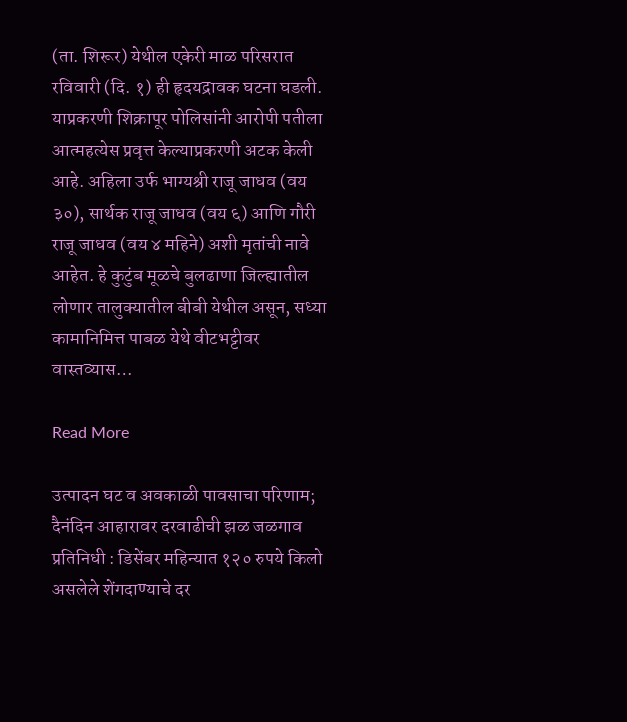(ता. शिरूर) येथील एकेरी माळ परिसरात रविवारी (दि. १) ही हृदयद्रावक घटना घडली. याप्रकरणी शिक्रापूर पोलिसांनी आरोपी पतीला आत्महत्येस प्रवृत्त केल्याप्रकरणी अटक केली आहे. अहिला उर्फ भाग्यश्री राजू जाधव (वय ३०), सार्थक राजू जाधव (वय ६) आणि गौरी राजू जाधव (वय ४ महिने) अशी मृतांची नावे आहेत. हे कुटुंब मूळचे बुलढाणा जिल्ह्यातील लोणार तालुक्यातील बीबी येथील असून, सध्या कामानिमित्त पाबळ येथे वीटभट्टीवर वास्तव्यास…

Read More

उत्पादन घट व अवकाळी पावसाचा परिणाम; दैनंदिन आहारावर दरवाढीची झळ जळगाव प्रतिनिधी : डिसेंबर महिन्यात १२० रुपये किलो असलेले शेंगदाण्याचे दर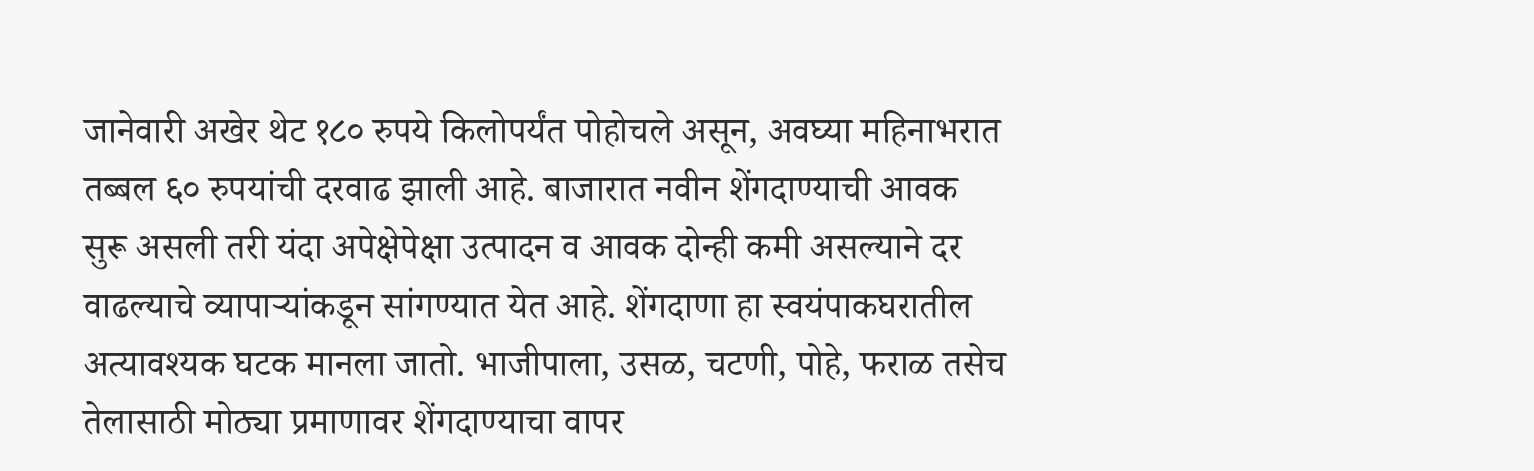जानेवारी अखेर थेट १८० रुपये किलोपर्यंत पोहोचले असून, अवघ्या महिनाभरात तब्बल ६० रुपयांची दरवाढ झाली आहे. बाजारात नवीन शेंगदाण्याची आवक सुरू असली तरी यंदा अपेक्षेपेक्षा उत्पादन व आवक दोन्ही कमी असल्याने दर वाढल्याचे व्यापाऱ्यांकडून सांगण्यात येत आहे. शेंगदाणा हा स्वयंपाकघरातील अत्यावश्यक घटक मानला जातो. भाजीपाला, उसळ, चटणी, पोहे, फराळ तसेच तेलासाठी मोठ्या प्रमाणावर शेंगदाण्याचा वापर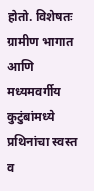होतो. विशेषतः ग्रामीण भागात आणि मध्यमवर्गीय कुटुंबांमध्ये प्रथिनांचा स्वस्त व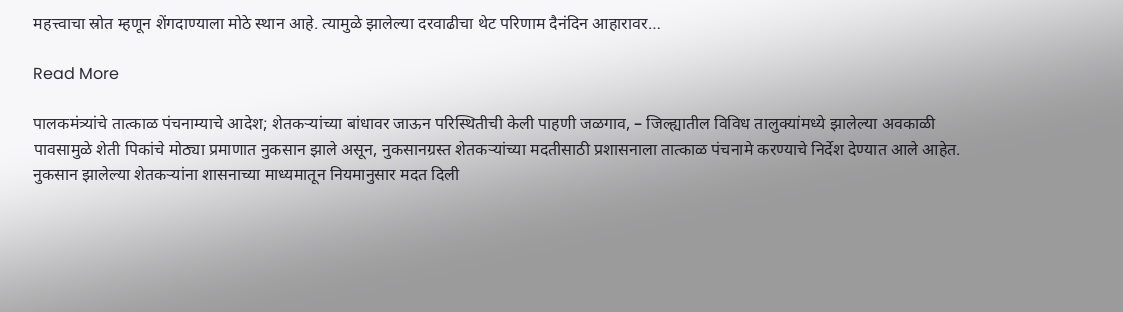महत्त्वाचा स्रोत म्हणून शेंगदाण्याला मोठे स्थान आहे. त्यामुळे झालेल्या दरवाढीचा थेट परिणाम दैनंदिन आहारावर…

Read More

पालकमंत्र्यांचे तात्काळ पंचनाम्याचे आदेश; शेतकऱ्यांच्या बांधावर जाऊन परिस्थितीची केली पाहणी जळगाव, – जिल्ह्यातील विविध तालुक्यांमध्ये झालेल्या अवकाळी पावसामुळे शेती पिकांचे मोठ्या प्रमाणात नुकसान झाले असून, नुकसानग्रस्त शेतकऱ्यांच्या मदतीसाठी प्रशासनाला तात्काळ पंचनामे करण्याचे निर्देश देण्यात आले आहेत. नुकसान झालेल्या शेतकऱ्यांना शासनाच्या माध्यमातून नियमानुसार मदत दिली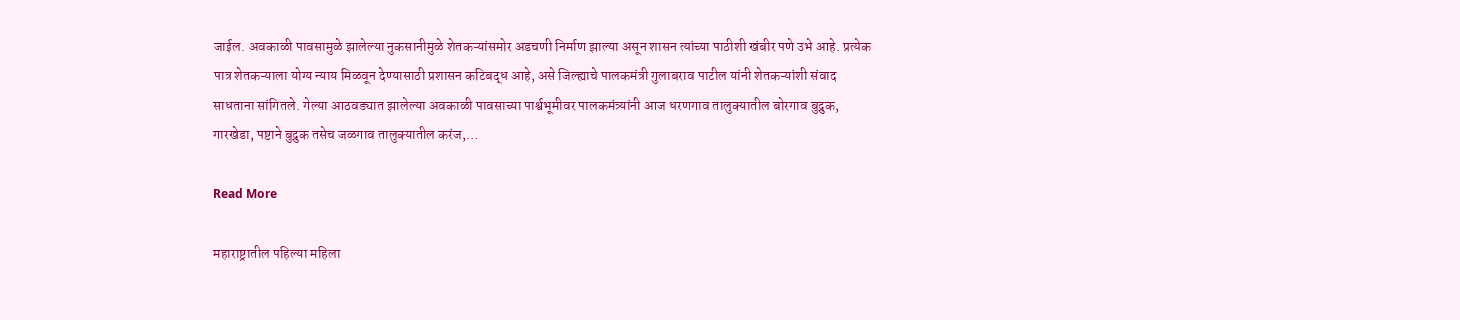जाईल. अवकाळी पावसामुळे झालेल्या नुकसानीमुळे शेतकऱ्यांसमोर अडचणी निर्माण झाल्या असून शासन त्यांच्या पाठीशी खंबीर पणे उभे आहे. प्रत्येक पात्र शेतकऱ्याला योग्य न्याय मिळवून देण्यासाठी प्रशासन कटिबद्ध आहे, असे जिल्ह्याचे पालकमंत्री गुलाबराव पाटील यांनी शेतकऱ्यांशी संवाद साधताना सांगितले. गेल्या आठवड्यात झालेल्या अवकाळी पावसाच्या पार्श्वभूमीवर पालकमंत्र्यांनी आज धरणगाव तालुक्यातील बोरगाव बुद्रुक, गारखेडा, पष्टाने बुद्रुक तसेच जळगाव तालुक्यातील करंज,…

Read More

महाराष्ट्रातील पहिल्या महिला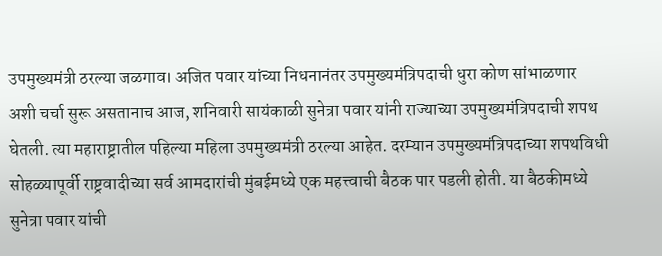उपमुख्यमंत्री ठरल्या जळगाव। अजित पवार यांच्या निधनानंतर उपमुख्यमंत्रिपदाची धुरा कोण सांभाळणार अशी चर्चा सुरू असतानाच आज, शनिवारी सायंकाळी सुनेत्रा पवार यांनी राज्याच्या उपमुख्यमंत्रिपदाची शपथ घेतली. त्या महाराष्ट्रातील पहिल्या महिला उपमुख्यमंत्री ठरल्या आहेत. दरम्यान उपमुख्यमंत्रिपदाच्या शपथविधी सोहळ्यापूर्वी राष्ट्रवादीच्या सर्व आमदारांची मुंबईमध्ये एक महत्त्वाची बैठक पार पडली होती. या बैठकीमध्ये सुनेत्रा पवार यांची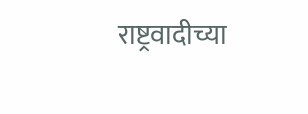राष्ट्रवादीच्या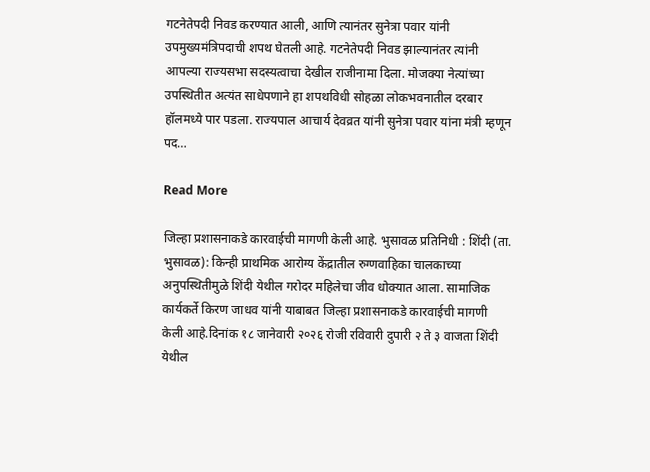गटनेतेपदी निवड करण्यात आली, आणि त्यानंतर सुनेत्रा पवार यांनी उपमुख्यमंत्रिपदाची शपथ घेतली आहे. गटनेतेपदी निवड झाल्यानंतर त्यांनी आपल्या राज्यसभा सदस्यत्वाचा देखील राजीनामा दिला. मोजक्या नेत्यांच्या उपस्थितीत अत्यंत साधेपणाने हा शपथविधी सोहळा लोकभवनातील दरबार हॉलमध्ये पार पडला. राज्यपाल आचार्य देवव्रत यांनी सुनेत्रा पवार यांना मंत्री म्हणून पद…

Read More

जिल्हा प्रशासनाकडे कारवाईची मागणी केली आहे. भुसावळ प्रतिनिधी : शिंदी (ता. भुसावळ): किन्ही प्राथमिक आरोग्य केंद्रातील रुग्णवाहिका चालकाच्या अनुपस्थितीमुळे शिंदी येथील गरोदर महिलेचा जीव धोक्यात आला. सामाजिक कार्यकर्ते किरण जाधव यांनी याबाबत जिल्हा प्रशासनाकडे कारवाईची मागणी केली आहे.दिनांक १८ जानेवारी २०२६ रोजी रविवारी दुपारी २ ते ३ वाजता शिंदी येथील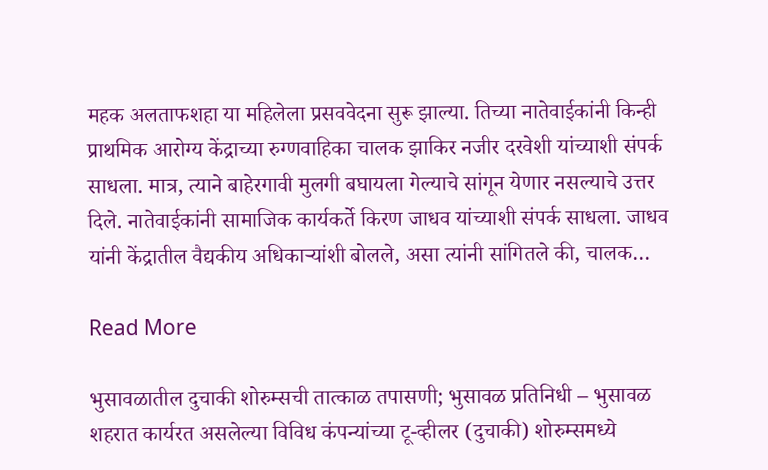महक अलताफशहा या महिलेला प्रसववेदना सुरू झाल्या. तिच्या नातेवाईकांनी किन्ही प्राथमिक आरोग्य केंद्राच्या रुग्णवाहिका चालक झाकिर नजीर दरवेशी यांच्याशी संपर्क साधला. मात्र, त्याने बाहेरगावी मुलगी बघायला गेल्याचे सांगून येणार नसल्याचे उत्तर दिले. नातेवाईकांनी सामाजिक कार्यकर्ते किरण जाधव यांच्याशी संपर्क साधला. जाधव यांनी केंद्रातील वैद्यकीय अधिकाऱ्यांशी बोलले, असा त्यांनी सांगितले की, चालक…

Read More

भुसावळातील दुचाकी शोरुम्सची तात्काळ तपासणी; भुसावळ प्रतिनिधी – भुसावळ शहरात कार्यरत असलेल्या विविध कंपन्यांच्या टू-व्हीलर (दुचाकी) शोरुम्समध्ये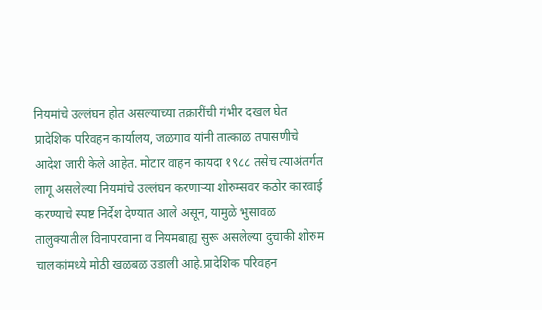नियमांचे उल्लंघन होत असल्याच्या तक्रारींची गंभीर दखल घेत प्रादेशिक परिवहन कार्यालय, जळगाव यांनी तात्काळ तपासणीचे आदेश जारी केले आहेत. मोटार वाहन कायदा १९८८ तसेच त्याअंतर्गत लागू असलेल्या नियमांचे उल्लंघन करणाऱ्या शोरुम्सवर कठोर कारवाई करण्याचे स्पष्ट निर्देश देण्यात आले असून, यामुळे भुसावळ तालुक्यातील विनापरवाना व नियमबाह्य सुरू असलेल्या दुचाकी शोरुम चालकांमध्ये मोठी खळबळ उडाली आहे.प्रादेशिक परिवहन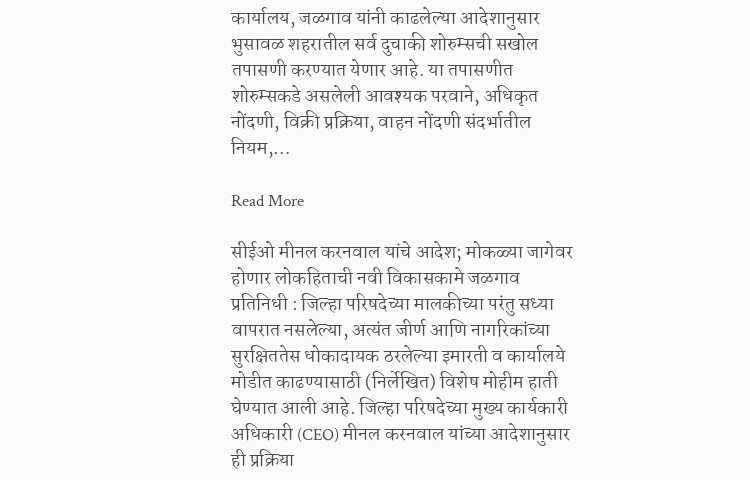कार्यालय, जळगाव यांनी काढलेल्या आदेशानुसार भुसावळ शहरातील सर्व दुचाकी शोरुम्सची सखोल तपासणी करण्यात येणार आहे. या तपासणीत शोरुम्सकडे असलेली आवश्यक परवाने, अधिकृत नोंदणी, विक्री प्रक्रिया, वाहन नोंदणी संदर्भातील नियम,…

Read More

सीईओ मीनल करनवाल यांचे आदेश; मोकळ्या जागेवर होणार लोकहिताची नवी विकासकामे जळगाव प्रतिनिधी : जिल्हा परिषदेच्या मालकीच्या परंतु सध्या वापरात नसलेल्या, अत्यंत जीर्ण आणि नागरिकांच्या सुरक्षिततेस धोकादायक ठरलेल्या इमारती व कार्यालये मोडीत काढण्यासाठी (निर्लेखित) विशेष मोहीम हाती घेण्यात आली आहे. जिल्हा परिषदेच्या मुख्य कार्यकारी अधिकारी (CEO) मीनल करनवाल यांच्या आदेशानुसार ही प्रक्रिया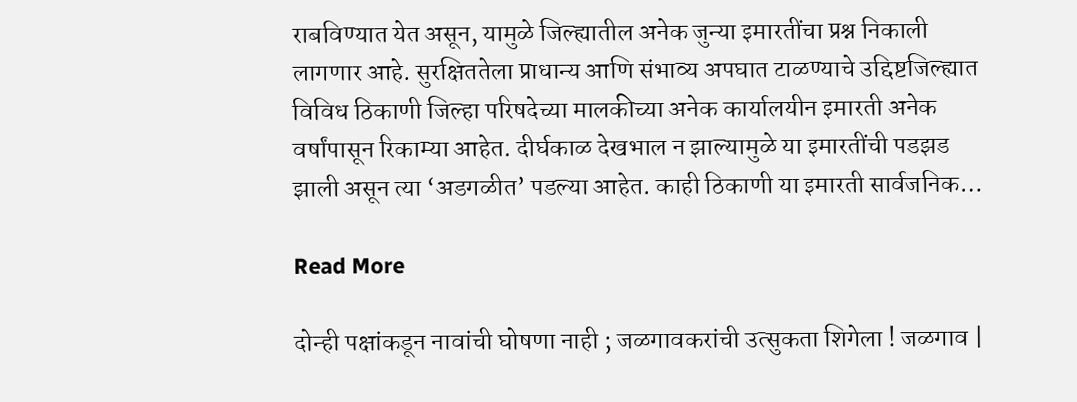राबविण्यात येत असून, यामुळे जिल्ह्यातील अनेक जुन्या इमारतींचा प्रश्न निकाली लागणार आहे. सुरक्षिततेला प्राधान्य आणि संभाव्य अपघात टाळण्याचे उद्दिष्टजिल्ह्यात विविध ठिकाणी जिल्हा परिषदेच्या मालकीच्या अनेक कार्यालयीन इमारती अनेक वर्षांपासून रिकाम्या आहेत. दीर्घकाळ देखभाल न झाल्यामुळे या इमारतींची पडझड झाली असून त्या ‘अडगळीत’ पडल्या आहेत. काही ठिकाणी या इमारती सार्वजनिक…

Read More

दोन्ही पक्षांकडून नावांची घोषणा नाही ; जळगावकरांची उत्सुकता शिगेला ! जळगाव |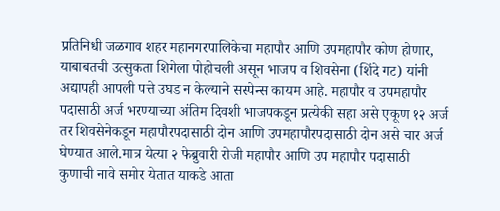प्रतिनिधी जळगाव शहर महानगरपालिकेचा महापौर आणि उपमहापौर कोण होणार, याबाबतची उत्सुकता शिगेला पोहोचली असून भाजप व शिवसेना (शिंदे गट) यांनी अद्यापही आपली पत्ते उघड न केल्याने सस्पेन्स कायम आहे. महापौर व उपमहापौर पदासाठी अर्ज भरण्याच्या अंतिम दिवशी भाजपकडून प्रत्येकी सहा असे एकूण १२ अर्ज तर शिवसेनेकडून महापौरपदासाठी दोन आणि उपमहापौरपदासाठी दोन असे चार अर्ज घेण्यात आले.मात्र येत्या २ फेब्रुवारी रोजी महापौर आणि उप महापौर पदासाठी कुणाची नावे समोर येतात याकडे आता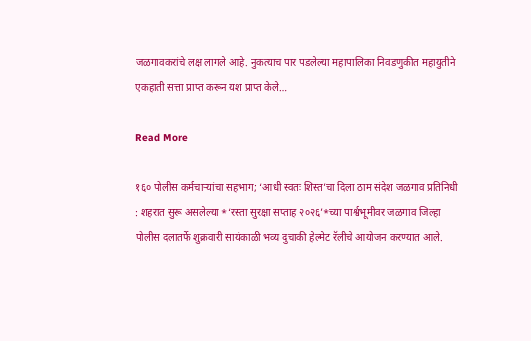जळगावकरांचे लक्ष लागले आहे. नुकत्याच पार पडलेल्या महापालिका निवडणुकीत महायुतीने एकहाती सत्ता प्राप्त करून यश प्राप्त केले…

Read More

१६० पोलीस कर्मचाऱ्यांचा सहभाग; ‘आधी स्वतः शिस्त’चा दिला ठाम संदेश जळगाव प्रतिनिधी : शहरात सुरू असलेल्या *‘रस्ता सुरक्षा सप्ताह २०२६’*च्या पार्श्वभूमीवर जळगाव जिल्हा पोलीस दलातर्फे शुक्रवारी सायंकाळी भव्य दुचाकी हेल्मेट रॅलीचे आयोजन करण्यात आले.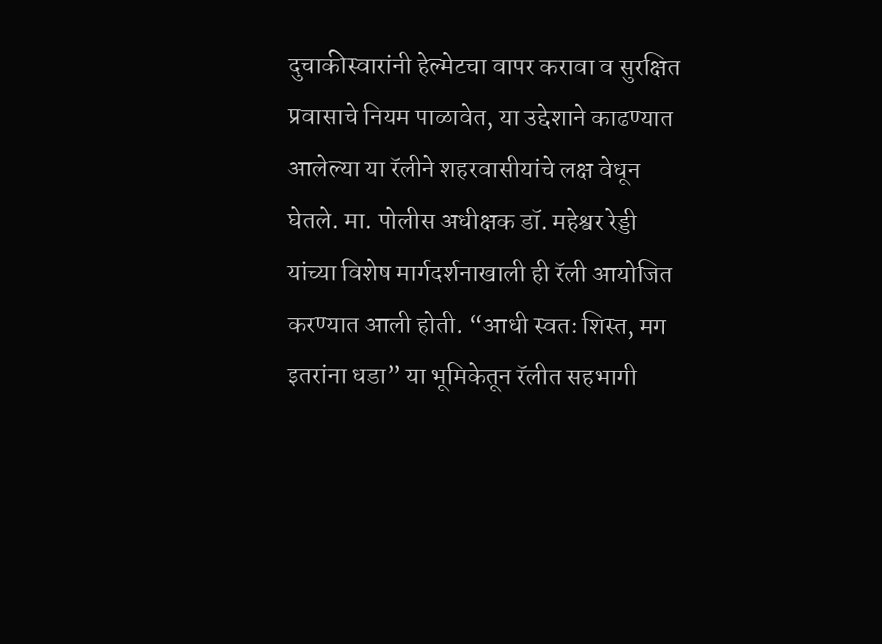दुचाकीस्वारांनी हेल्मेटचा वापर करावा व सुरक्षित प्रवासाचे नियम पाळावेत, या उद्देशाने काढण्यात आलेल्या या रॅलीने शहरवासीयांचे लक्ष वेधून घेतले. मा. पोलीस अधीक्षक डॉ. महेश्वर रेड्डी यांच्या विशेष मार्गदर्शनाखाली ही रॅली आयोजित करण्यात आली होती. “आधी स्वतः शिस्त, मग इतरांना धडा” या भूमिकेतून रॅलीत सहभागी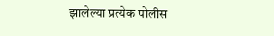झालेल्या प्रत्येक पोलीस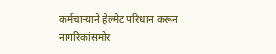कर्मचाऱ्याने हेल्मेट परिधान करून नागरिकांसमोर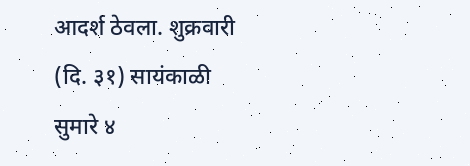आदर्श ठेवला. शुक्रवारी (दि. ३१) सायंकाळी सुमारे ४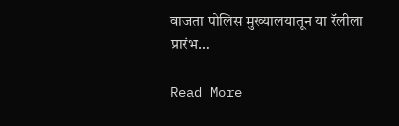वाजता पोलिस मुख्यालयातून या रॅलीला प्रारंभ…

Read More